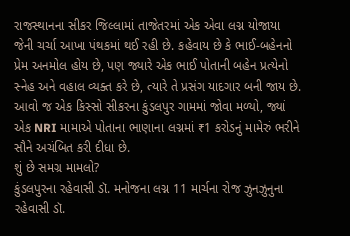રાજસ્થાનના સીકર જિલ્લામાં તાજેતરમાં એક એવા લગ્ન યોજાયા જેની ચર્ચા આખા પંથકમાં થઈ રહી છે. કહેવાય છે કે ભાઈ-બહેનનો પ્રેમ અનમોલ હોય છે, પણ જ્યારે એક ભાઈ પોતાની બહેન પ્રત્યેનો સ્નેહ અને વહાલ વ્યક્ત કરે છે, ત્યારે તે પ્રસંગ યાદગાર બની જાય છે. આવો જ એક કિસ્સો સીકરના કુંડલપુર ગામમાં જોવા મળ્યો, જ્યાં એક NRI મામાએ પોતાના ભાણાના લગ્નમાં ₹1 કરોડનું મામેરું ભરીને સૌને અચંબિત કરી દીધા છે.
શું છે સમગ્ર મામલો?
કુંડલપુરના રહેવાસી ડૉ. મનોજના લગ્ન 11 માર્ચના રોજ ઝુનઝુનુના રહેવાસી ડૉ.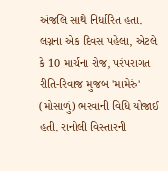અંજલિ સાથે નિર્ધારિત હતા. લગ્નના એક દિવસ પહેલા, એટલે કે 10 માર્ચના રોજ, પરંપરાગત રીતિ-રિવાજ મુજબ 'મામેરું' (મોસાળું) ભરવાની વિધિ યોજાઈ હતી. રાનોલી વિસ્તારની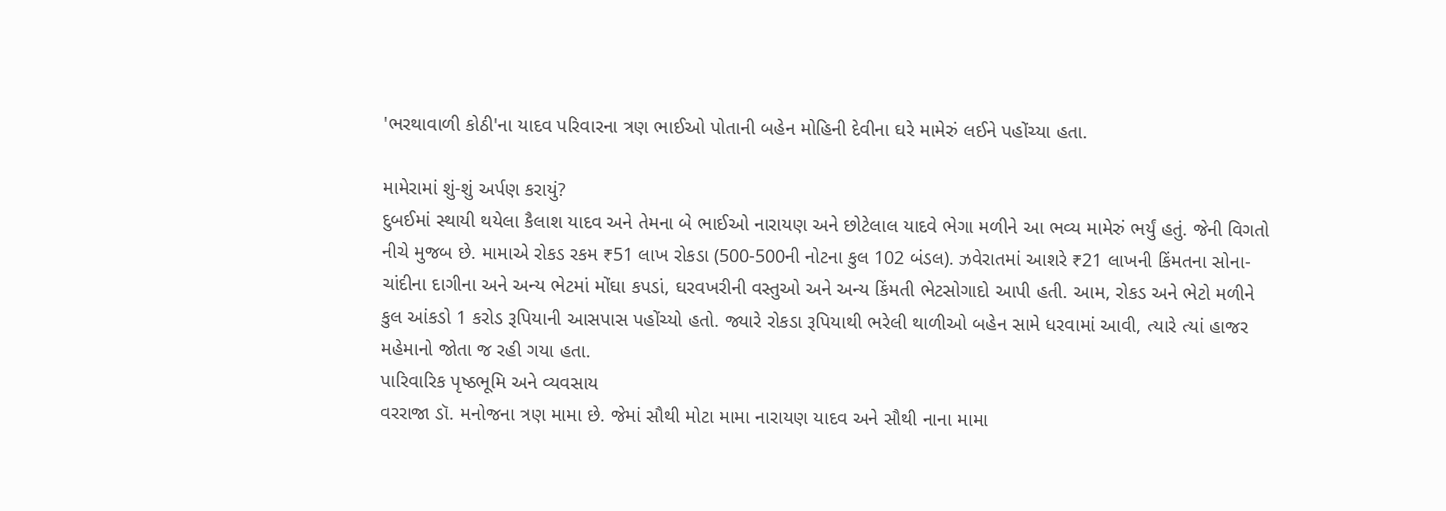'ભરથાવાળી કોઠી'ના યાદવ પરિવારના ત્રણ ભાઈઓ પોતાની બહેન મોહિની દેવીના ઘરે મામેરું લઈને પહોંચ્યા હતા.

મામેરામાં શું-શું અર્પણ કરાયું?
દુબઈમાં સ્થાયી થયેલા કૈલાશ યાદવ અને તેમના બે ભાઈઓ નારાયણ અને છોટેલાલ યાદવે ભેગા મળીને આ ભવ્ય મામેરું ભર્યું હતું. જેની વિગતો નીચે મુજબ છે. મામાએ રોકડ રકમ ₹51 લાખ રોકડા (500-500ની નોટના કુલ 102 બંડલ). ઝવેરાતમાં આશરે ₹21 લાખની કિંમતના સોના-ચાંદીના દાગીના અને અન્ય ભેટમાં મોંઘા કપડાં, ઘરવખરીની વસ્તુઓ અને અન્ય કિંમતી ભેટસોગાદો આપી હતી. આમ, રોકડ અને ભેટો મળીને કુલ આંકડો 1 કરોડ રૂપિયાની આસપાસ પહોંચ્યો હતો. જ્યારે રોકડા રૂપિયાથી ભરેલી થાળીઓ બહેન સામે ધરવામાં આવી, ત્યારે ત્યાં હાજર મહેમાનો જોતા જ રહી ગયા હતા.
પારિવારિક પૃષ્ઠભૂમિ અને વ્યવસાય
વરરાજા ડૉ. મનોજના ત્રણ મામા છે. જેમાં સૌથી મોટા મામા નારાયણ યાદવ અને સૌથી નાના મામા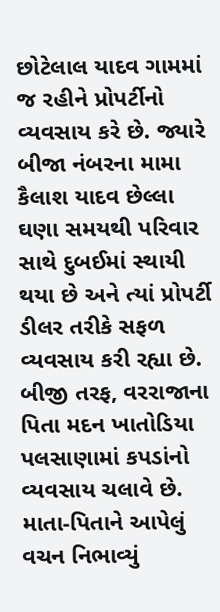છોટેલાલ યાદવ ગામમાં જ રહીને પ્રોપર્ટીનો વ્યવસાય કરે છે. જ્યારે બીજા નંબરના મામા કૈલાશ યાદવ છેલ્લા ઘણા સમયથી પરિવાર સાથે દુબઈમાં સ્થાયી થયા છે અને ત્યાં પ્રોપર્ટી ડીલર તરીકે સફળ વ્યવસાય કરી રહ્યા છે. બીજી તરફ, વરરાજાના પિતા મદન ખાતોડિયા પલસાણામાં કપડાંનો વ્યવસાય ચલાવે છે.
માતા-પિતાને આપેલું વચન નિભાવ્યું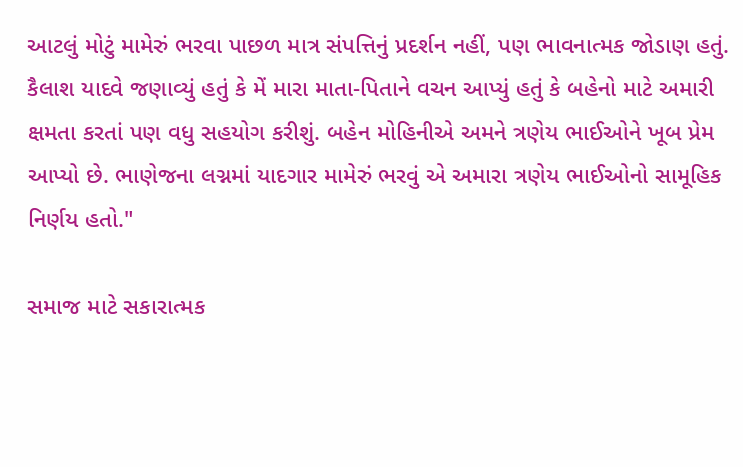આટલું મોટું મામેરું ભરવા પાછળ માત્ર સંપત્તિનું પ્રદર્શન નહીં, પણ ભાવનાત્મક જોડાણ હતું. કૈલાશ યાદવે જણાવ્યું હતું કે મેં મારા માતા-પિતાને વચન આપ્યું હતું કે બહેનો માટે અમારી ક્ષમતા કરતાં પણ વધુ સહયોગ કરીશું. બહેન મોહિનીએ અમને ત્રણેય ભાઈઓને ખૂબ પ્રેમ આપ્યો છે. ભાણેજના લગ્નમાં યાદગાર મામેરું ભરવું એ અમારા ત્રણેય ભાઈઓનો સામૂહિક નિર્ણય હતો."

સમાજ માટે સકારાત્મક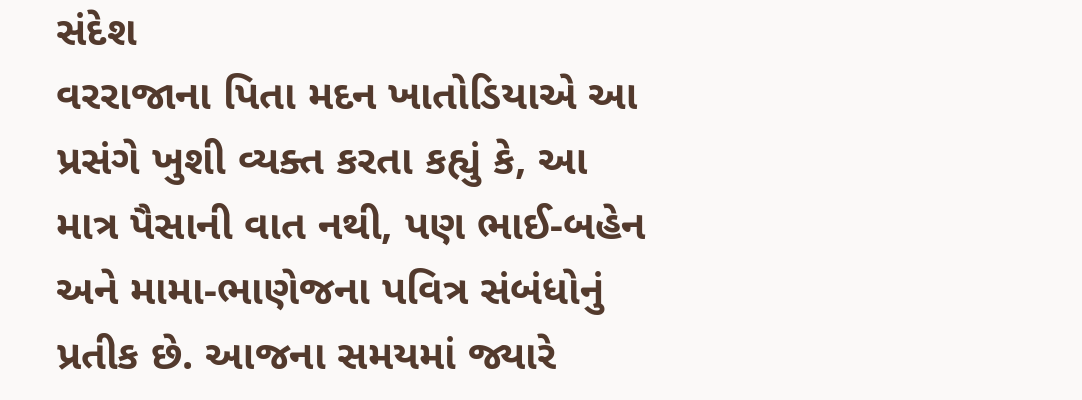સંદેશ
વરરાજાના પિતા મદન ખાતોડિયાએ આ પ્રસંગે ખુશી વ્યક્ત કરતા કહ્યું કે, આ માત્ર પૈસાની વાત નથી, પણ ભાઈ-બહેન અને મામા-ભાણેજના પવિત્ર સંબંધોનું પ્રતીક છે. આજના સમયમાં જ્યારે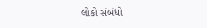લોકો સંબંધો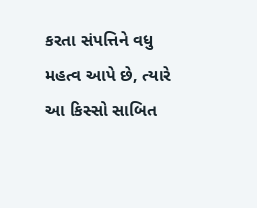કરતા સંપત્તિને વધુ મહત્વ આપે છે, ત્યારે આ કિસ્સો સાબિત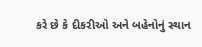કરે છે કે દીકરીઓ અને બહેનોનું સ્થાન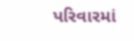પરિવારમાં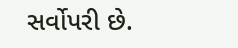સર્વોપરી છે.